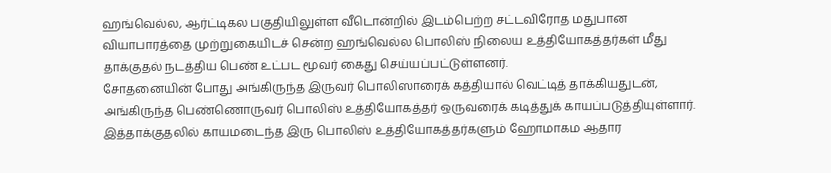ஹங்வெல்ல, ஆர்ட்டிகல பகுதியிலுள்ள வீடொன்றில் இடம்பெற்ற சட்டவிரோத மதுபான வியாபாரத்தை முற்றுகையிடச் சென்ற ஹங்வெல்ல பொலிஸ் நிலைய உத்தியோகத்தர்கள் மீது தாக்குதல் நடத்திய பெண் உட்பட மூவர் கைது செய்யப்பட்டுள்ளனர்.
சோதனையின் போது அங்கிருந்த இருவர் பொலிஸாரைக் கத்தியால் வெட்டித் தாக்கியதுடன், அங்கிருந்த பெண்ணொருவர் பொலிஸ் உத்தியோகத்தர் ஒருவரைக் கடித்துக் காயப்படுத்தியுள்ளார். இத்தாக்குதலில் காயமடைந்த இரு பொலிஸ் உத்தியோகத்தர்களும் ஹோமாகம ஆதார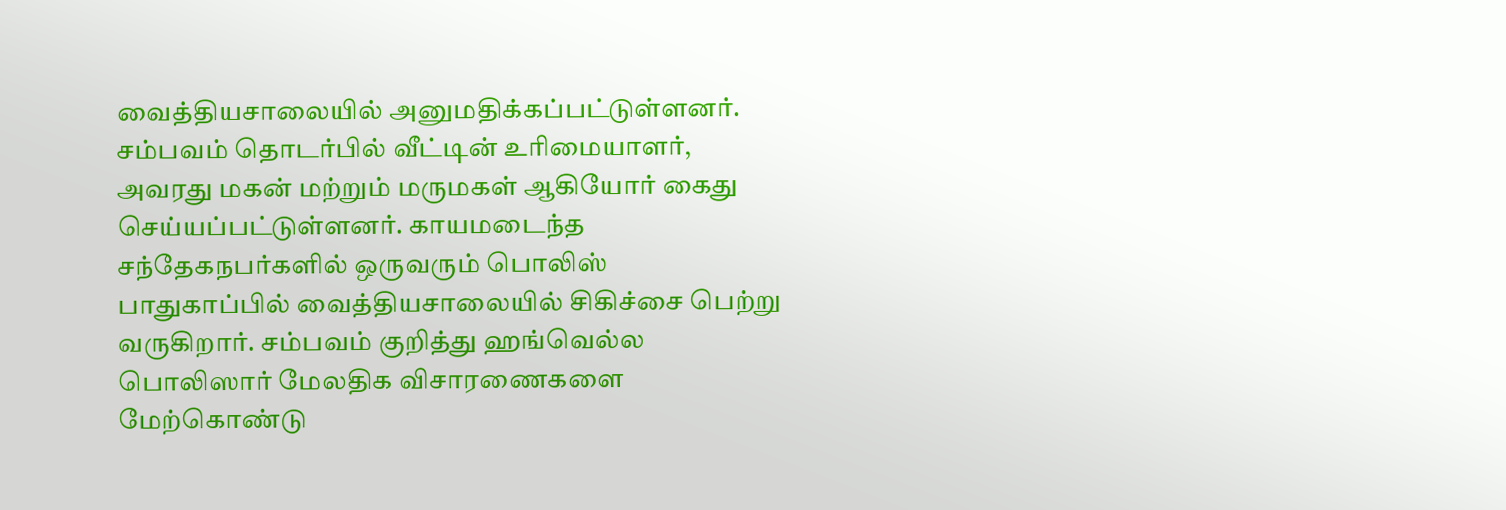வைத்தியசாலையில் அனுமதிக்கப்பட்டுள்ளனர்.
சம்பவம் தொடர்பில் வீட்டின் உரிமையாளர், அவரது மகன் மற்றும் மருமகள் ஆகியோர் கைது செய்யப்பட்டுள்ளனர். காயமடைந்த சந்தேகநபர்களில் ஒருவரும் பொலிஸ் பாதுகாப்பில் வைத்தியசாலையில் சிகிச்சை பெற்று வருகிறார். சம்பவம் குறித்து ஹங்வெல்ல பொலிஸார் மேலதிக விசாரணைகளை மேற்கொண்டு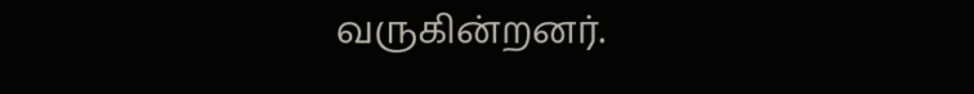வருகின்றனர்.